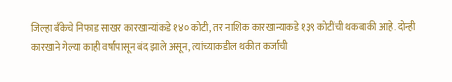जिल्हा बँकेचे निफाड साखर कारखान्यांकडे १४० कोटी, तर नाशिक कारखान्याकडे १३९ कोटींची थकबाकी आहे. दोन्ही कारखाने गेल्या काही वर्षांपासून बंद झाले असून, त्यांच्याकडील थकीत कर्जाची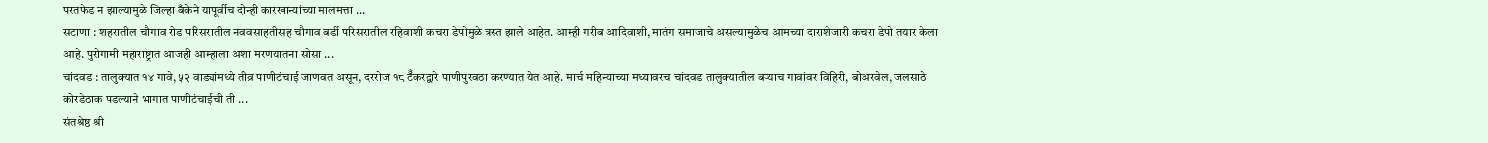परतफेड न झाल्यामुळे जिल्हा बँकेने यापूर्वीच दोन्ही कारखान्यांच्या मालमत्ता ...
सटाणा : शहरातील चौगाव रोड परिसरातील नववसाहतीसह चौगाव बर्डी परिसरातील रहिवाशी कचरा डेपोमुळे त्रस्त झाले आहेत. आम्ही गरीब आदिवाशी, मातंग समाजाचे असल्यामुळेच आमच्या दाराशेजारी कचरा डेपो तयार केला आहे. पुरोगामी महाराष्ट्रात आजही आम्हाला अशा मरणयातना सोसा ...
चांदवड : तालुक्यात १४ गावे, ५२ वाड्यांमध्ये तीव्र पाणीटंचाई जाणवत असून, दररोज १८ टॅँकरद्वारे पाणीपुरवठा करण्यात येत आहे. मार्च महिन्याच्या मध्यावरच चांदवड तालुक्यातील बऱ्याच गावांवर विहिरी, बोअरवेल, जलसाठे कोरडेठाक पडल्याने भागात पाणीटंचाईची ती ...
संतश्रेष्ठ श्री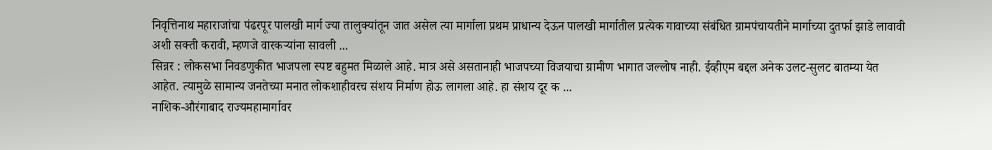निवृत्तिनाथ महाराजांचा पंढरपूर पालखी मार्ग ज्या तालुक्यांतून जात असेल त्या मार्गाला प्रथम प्राधान्य देऊन पालखी मार्गातील प्रत्येक गावाच्या संबंधित ग्रामपंचायतीने मार्गाच्या दुतर्फा झाडे लावावी अशी सक्ती करावी, म्हणजे वारकऱ्यांना सावली ...
सिन्नर : लोकसभा निवडणुकीत भाजपला स्पष्ट बहुमत मिळाले आहे. मात्र असे असतानाही भाजपच्या विजयाचा ग्रामीण भागात जल्लोष नाही. ईव्हीएम बद्दल अनेक उलट-सुलट बातम्या येत आहेत. त्यामुळे सामान्य जनतेच्या मनात लोकशाहीवरच संशय निर्माण होऊ लागला आहे. हा संशय दूर क ...
नाशिक-औरंगाबाद राज्यमहामार्गावर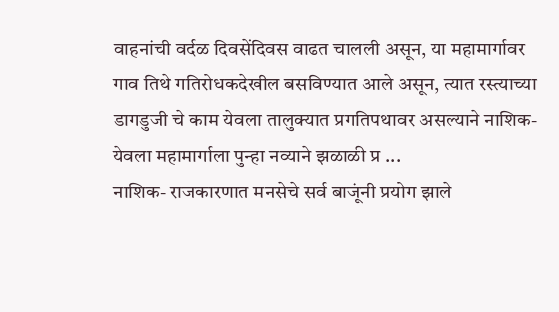वाहनांची वर्दळ दिवसेंदिवस वाढत चालली असून, या महामार्गावर गाव तिथे गतिरोधकदेखील बसविण्यात आले असून, त्यात रस्त्याच्या डागडुजी चे काम येवला तालुक्यात प्रगतिपथावर असल्याने नाशिक-येवला महामार्गाला पुन्हा नव्याने झळाळी प्र ...
नाशिक- राजकारणात मनसेचे सर्व बाजूंनी प्रयोग झाले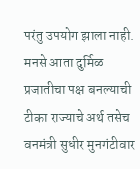परंतु उपयोग झाला नाही. मनसे आता दुर्मिळ प्रजातीचा पक्ष बनल्याची टीका राज्याचे अर्थ तसेच वनमंत्री सुधीर मुनगंटीवार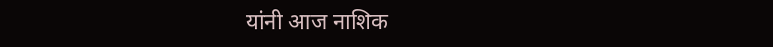यांनी आज नाशिक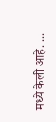मध्ये केली आहे. ...